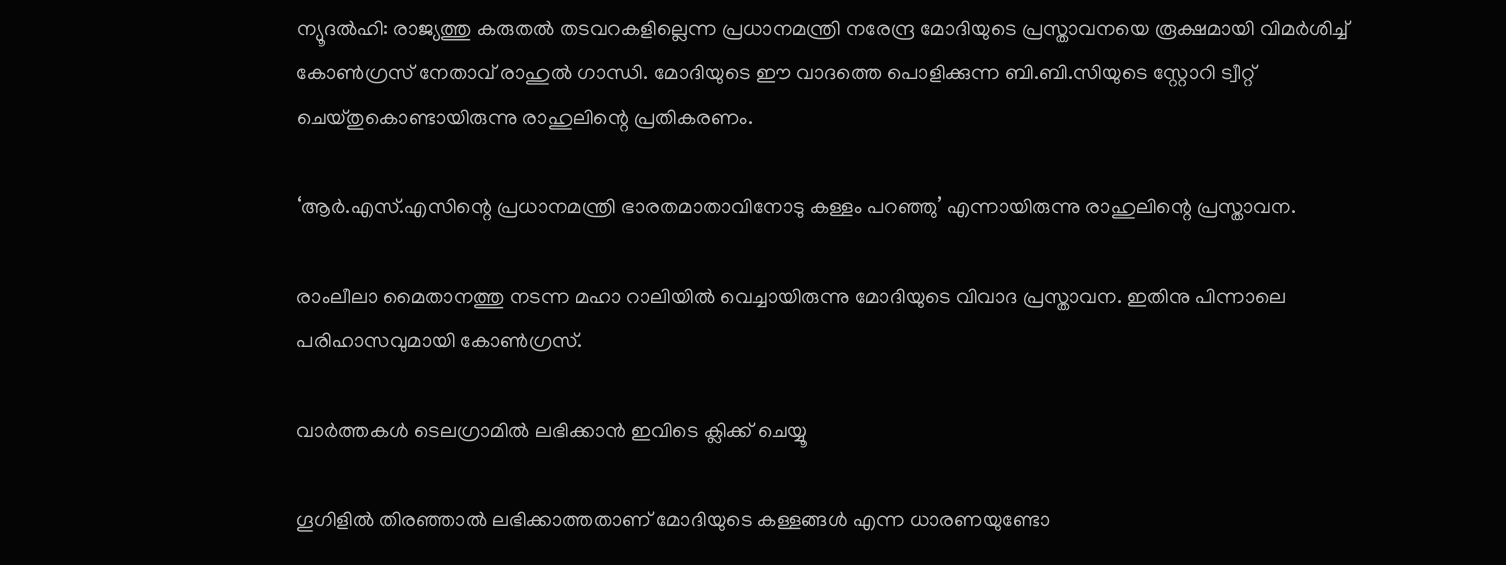ന്യൂദല്‍ഹി: രാജ്യത്തു കരുതല്‍ തടവറകളില്ലെന്ന പ്രധാനമന്ത്രി നരേന്ദ്ര മോദിയുടെ പ്രസ്താവനയെ രൂക്ഷമായി വിമര്‍ശിച്ച് കോണ്‍ഗ്രസ് നേതാവ് രാഹുല്‍ ഗാന്ധി. മോദിയുടെ ഈ വാദത്തെ പൊളിക്കുന്ന ബി.ബി.സിയുടെ സ്റ്റോറി ട്വീറ്റ് ചെയ്തുകൊണ്ടായിരുന്നു രാഹുലിന്റെ പ്രതികരണം.

‘ആര്‍.എസ്.എസിന്റെ പ്രധാനമന്ത്രി ഭാരതമാതാവിനോടു കള്ളം പറഞ്ഞു’ എന്നായിരുന്നു രാഹുലിന്റെ പ്രസ്താവന.

രാംലീലാ മൈതാനത്തു നടന്ന മഹാ റാലിയില്‍ വെച്ചായിരുന്നു മോദിയുടെ വിവാദ പ്രസ്താവന. ഇതിനു പിന്നാലെ പരിഹാസവുമായി കോണ്‍ഗ്രസ്.

വാര്‍ത്തകള്‍ ടെലഗ്രാമില്‍ ലഭിക്കാന്‍ ഇവിടെ ക്ലിക്ക് ചെയ്യൂ

ഗൂഗിളില്‍ തിരഞ്ഞാല്‍ ലഭിക്കാത്തതാണ് മോദിയുടെ കള്ളങ്ങള്‍ എന്ന ധാരണയുണ്ടോ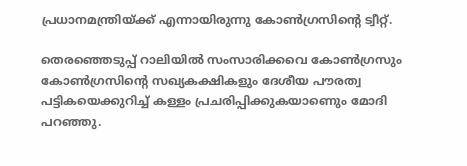പ്രധാനമന്ത്രിയ്ക്ക് എന്നായിരുന്നു കോണ്‍ഗ്രസിന്റെ ട്വീറ്റ്.

തെരഞ്ഞെടുപ്പ് റാലിയില്‍ സംസാരിക്കവെ കോണ്‍ഗ്രസും കോണ്‍ഗ്രസിന്റെ സഖ്യകക്ഷികളും ദേശീയ പൗരത്വ പട്ടികയെക്കുറിച്ച് കള്ളം പ്രചരിപ്പിക്കുകയാണെും മോദി പറഞ്ഞു.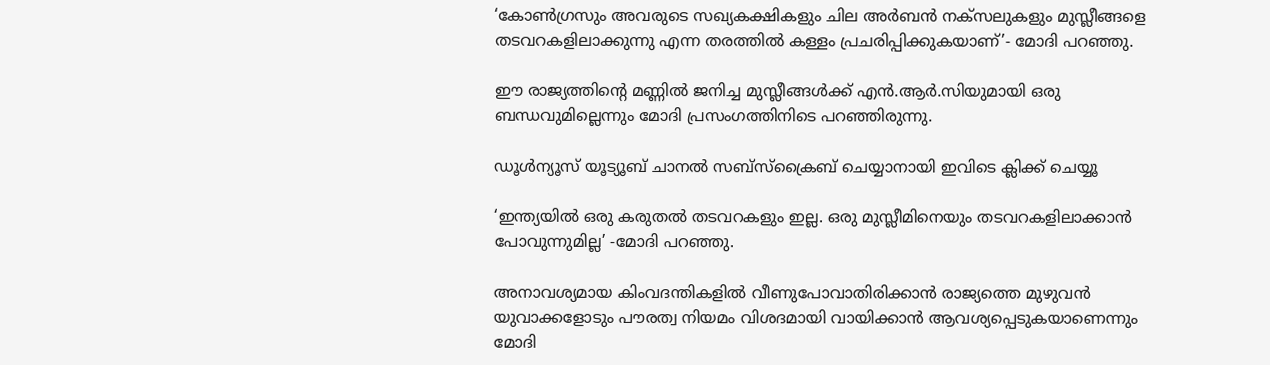‘കോണ്‍ഗ്രസും അവരുടെ സഖ്യകക്ഷികളും ചില അര്‍ബന്‍ നക്സലുകളും മുസ്ലീങ്ങളെ തടവറകളിലാക്കുന്നു എന്ന തരത്തില്‍ കള്ളം പ്രചരിപ്പിക്കുകയാണ്’- മോദി പറഞ്ഞു.

ഈ രാജ്യത്തിന്റെ മണ്ണില്‍ ജനിച്ച മുസ്ലീങ്ങള്‍ക്ക് എന്‍.ആര്‍.സിയുമായി ഒരു ബന്ധവുമില്ലെന്നും മോദി പ്രസംഗത്തിനിടെ പറഞ്ഞിരുന്നു.

ഡൂൾന്യൂസ് യൂട്യൂബ് ചാനൽ സബ്സ്ക്രൈബ് ചെയ്യാനായി ഇവിടെ ക്ലിക്ക് ചെയ്യൂ

‘ഇന്ത്യയില്‍ ഒരു കരുതല്‍ തടവറകളും ഇല്ല. ഒരു മുസ്ലീമിനെയും തടവറകളിലാക്കാന്‍ പോവുന്നുമില്ല’ -മോദി പറഞ്ഞു.

അനാവശ്യമായ കിംവദന്തികളില്‍ വീണുപോവാതിരിക്കാന്‍ രാജ്യത്തെ മുഴുവന്‍ യുവാക്കളോടും പൗരത്വ നിയമം വിശദമായി വായിക്കാന്‍ ആവശ്യപ്പെടുകയാണെന്നും മോദി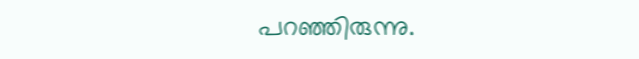പറഞ്ഞിരുന്നു.